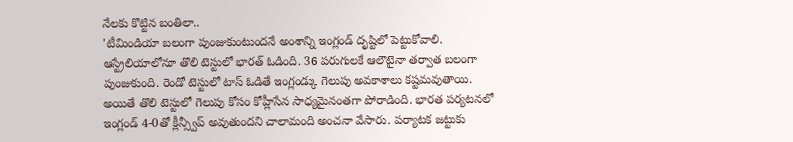నేలకు కొట్టిన బంతిలా..
'టీమిండియా బలంగా పుంజుకుంటుందనే అంశాన్ని ఇంగ్లండ్ దృష్టిలో పెట్టుకోవాలి. ఆస్ట్రేలియాలోనూ తొలి టెస్టులో భారత్ ఓడింది. 36 పరుగులకే ఆలౌటైనా తర్వాత బలంగా పుంజుకుంది. రెండో టెస్టులో టాస్ ఓడితే ఇంగ్లండ్కు గెలుపు అవకాశాలు కష్టమవుతాయి. అయితే తొలి టెస్టులో గెలుపు కోసం కోహ్లీసేన సాధ్యమైనంతగా పోరాడింది. భారత పర్యటనలో ఇంగ్లండ్ 4-0తో క్లీన్స్వీప్ అవుతుందని చాలామంది అంచనా వేసారు. పర్యాటక జట్టుకు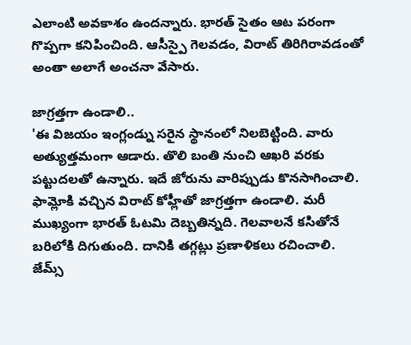ఎలాంటి అవకాశం ఉందన్నారు. భారత్ సైతం ఆట పరంగా గొప్పగా కనిపించింది. ఆసీస్పై గెలవడం, విరాట్ తిరిగిరావడంతో అంతా అలాగే అంచనా వేసారు.

జాగ్రత్తగా ఉండాలి..
'ఈ విజయం ఇంగ్లండ్ను సరైన స్థానంలో నిలబెట్టింది. వారు అత్యుత్తమంగా ఆడారు. తొలి బంతి నుంచి ఆఖరి వరకు పట్టుదలతో ఉన్నారు. ఇదే జోరును వారిప్పుడు కొనసాగించాలి. ఫామ్లోకి వచ్చిన విరాట్ కోహ్లీతో జాగ్రత్తగా ఉండాలి. మరీ ముఖ్యంగా భారత్ ఓటమి దెబ్బతిన్నది. గెలవాలనే కసితోనే బరిలోకి దిగుతుంది. దానికి తగ్గట్లు ప్రణాళికలు రచించాలి. జేమ్స్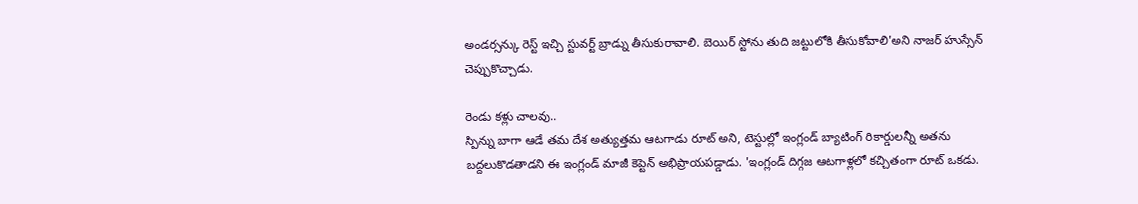అండర్సన్కు రెస్ట్ ఇచ్చి స్టువర్ట్ బ్రాడ్ను తీసుకురావాలి. బెయిర్ స్టోను తుది జట్టులోకి తీసుకోవాలి'అని నాజర్ హుస్సేన్ చెప్పుకొచ్చాడు.

రెండు కళ్లు చాలవు..
స్పిన్ను బాగా ఆడే తమ దేశ అత్యుత్తమ ఆటగాడు రూట్ అని, టెస్టుల్లో ఇంగ్లండ్ బ్యాటింగ్ రికార్డులన్నీ అతను బద్దలుకొడతాడని ఈ ఇంగ్లండ్ మాజీ కెప్టెన్ అభిప్రాయపడ్డాడు. 'ఇంగ్లండ్ దిగ్గజ ఆటగాళ్లలో కచ్చితంగా రూట్ ఒకడు.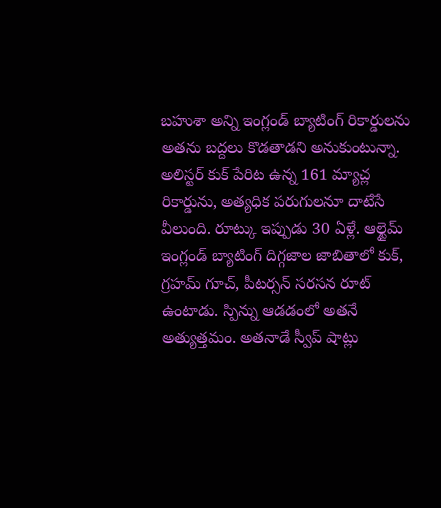బహుశా అన్ని ఇంగ్లండ్ బ్యాటింగ్ రికార్డులను అతను బద్దలు కొడతాడని అనుకుంటున్నా. అలిస్టర్ కుక్ పేరిట ఉన్న 161 మ్యాచ్ల రికార్డును, అత్యధిక పరుగులనూ దాటేసే వీలుంది. రూట్కు ఇప్పుడు 30 ఏళ్లే. ఆల్టైమ్ ఇంగ్లండ్ బ్యాటింగ్ దిగ్గజాల జాబితాలో కుక్, గ్రహమ్ గూచ్, పీటర్సన్ సరసన రూట్ ఉంటాడు. స్పిన్ను ఆడడంలో అతనే అత్యుత్తమం. అతనాడే స్వీప్ షాట్లు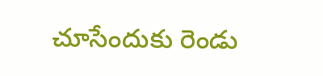చూసేందుకు రెండు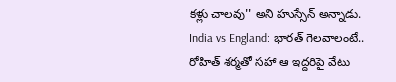కళ్లు చాలవు'' అని హుస్సేన్ అన్నాడు.
India vs England: భారత్ గెలవాలంటే.. రోహిత్ శర్మతో సహా ఆ ఇద్దరిపై వేటు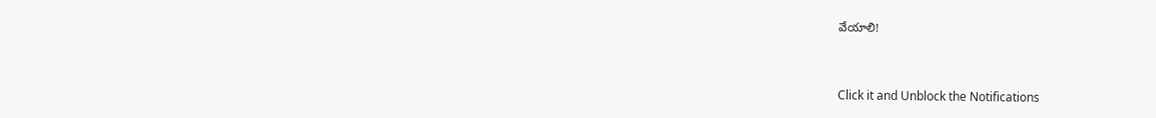వేయాలి!


Click it and Unblock the Notifications